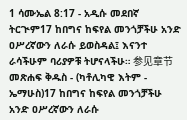1 ሳሙኤል 8:17 - አዲሱ መደበኛ ትርጒም17 ከበግና ከፍየል መንጎቻችሁ አንድ ዐሥረኛውን ለራሱ ይወስዳል፤ እናንተ ራሳችሁም ባሪያዎቹ ትሆናላችሁ። 参见章节መጽሐፍ ቅዱስ - (ካቶሊካዊ እትም - ኤማሁስ)17 ከበግና ከፍየል መንጎቻችሁ አንድ ዐሥረኛውን ለራሱ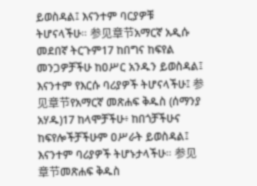ይወስዳል፤ እናንተም ባርያዎቹ ትሆናላችሁ። 参见章节አማርኛ አዲሱ መደበኛ ትርጉም17 ከበግና ከፍየል መንጋዎቻችሁ ከዐሥር አንዱን ይወስዳል፤ እናንተም የእርሱ ባሪያዎች ትሆናላችሁ፤ 参见章节የአማርኛ መጽሐፍ ቅዱስ (ሰማንያ አሃዱ)17 ከላሞቻችሁ፥ ከበጎቻችሁና ከፍየሎችቻችሁም ዐሥራት ይወስዳል፤ እናንተም ባሪያዎች ትሆኑታላችሁ። 参见章节መጽሐፍ ቅዱስ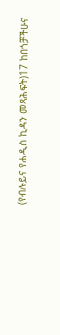(የብሉይና የሐዲስ ኪዳን መጻሕፍት)17 ከበጎቻችሁና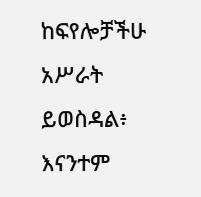ከፍየሎቻችሁ አሥራት ይወስዳል፥ እናንተም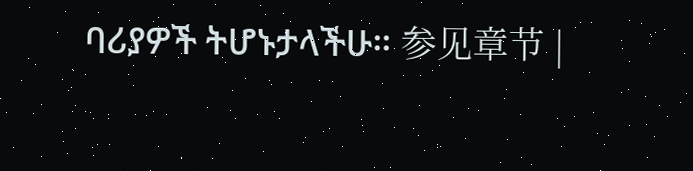ባሪያዎች ትሆኑታላችሁ። 参见章节 |